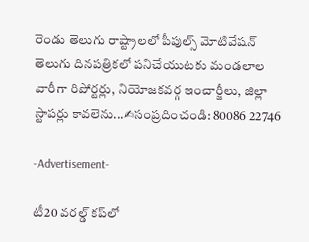రెండు తెలుగు రాష్ట్రాలలో పీపుల్స్ మోటివేషన్ తెలుగు దినపత్రికలో పనిచేయుటకు మండలాల వారీగా రిపోర్టర్లు, నియోజకవర్గ ఇంచార్జీలు, జిల్లా స్టాపర్లు కావలెను...✍సంప్రదించండి: 80086 22746

-Advertisement-

టీ20 వరల్డ్ కప్‌లో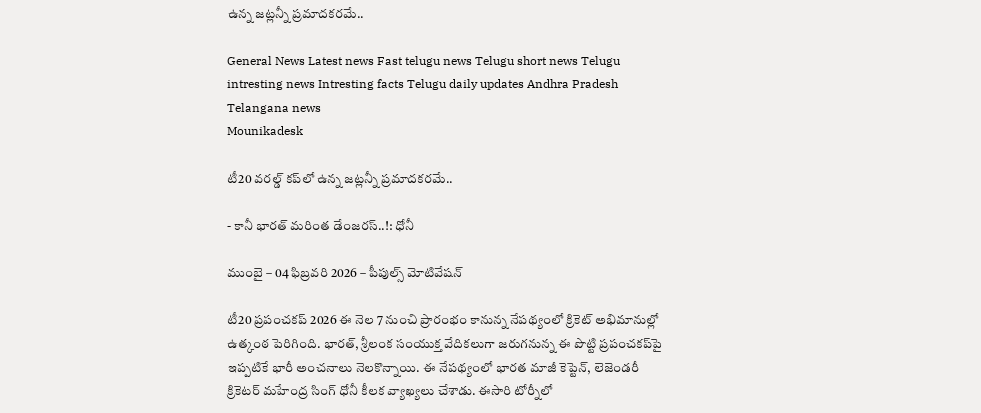ఉన్న జట్లన్నీ ప్రమాదకరమే..

General News Latest news Fast telugu news Telugu short news Telugu intresting news Intresting facts Telugu daily updates Andhra Pradesh Telangana news
Mounikadesk

టీ20 వరల్డ్ కప్‌లో ఉన్న జట్లన్నీ ప్రమాదకరమే..

- కానీ భారత్ మరింత డేంజరస్..!: ధోనీ

ముంబై – 04 ఫిబ్రవరి 2026 – పీపుల్స్ మోటివేషన్

టీ20 ప్రపంచకప్ 2026 ఈ నెల 7 నుంచి ప్రారంభం కానున్న నేపథ్యంలో క్రికెట్ అభిమానుల్లో ఉత్కంఠ పెరిగింది. భారత్, శ్రీలంక సంయుక్త వేదికలుగా జరుగనున్న ఈ పొట్టి ప్రపంచకప్‌పై ఇప్పటికే భారీ అంచనాలు నెలకొన్నాయి. ఈ నేపథ్యంలో భారత మాజీ కెప్టెన్, లెజెండరీ క్రికెటర్ మహేంద్ర సింగ్ ధోనీ కీలక వ్యాఖ్యలు చేశాడు. ఈసారి టోర్నీలో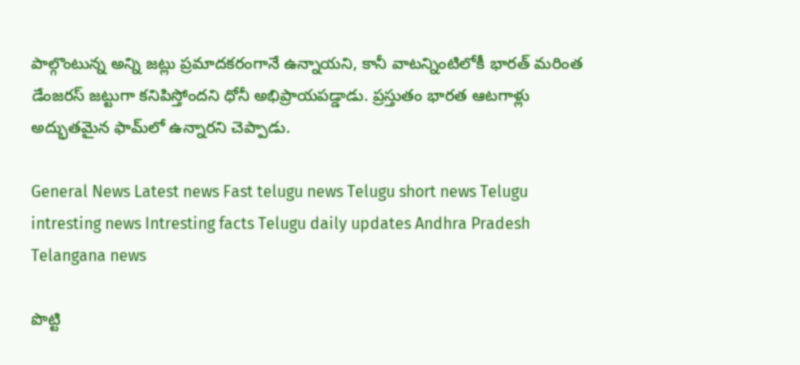పాల్గొంటున్న అన్ని జట్లు ప్రమాదకరంగానే ఉన్నాయని, కానీ వాటన్నింటిలోకీ భారత్ మరింత డేంజరస్ జట్టుగా కనిపిస్తోందని ధోనీ అభిప్రాయపడ్డాడు. ప్రస్తుతం భారత ఆటగాళ్లు అద్భుతమైన ఫామ్‌లో ఉన్నారని చెప్పాడు.

General News Latest news Fast telugu news Telugu short news Telugu intresting news Intresting facts Telugu daily updates Andhra Pradesh Telangana news

పొట్టి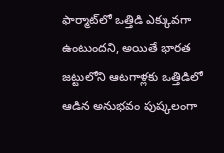ఫార్మాట్‌లో ఒత్తిడి ఎక్కువగా ఉంటుందని, అయితే భారత జట్టులోని ఆటగాళ్లకు ఒత్తిడిలో ఆడిన అనుభవం పుష్కలంగా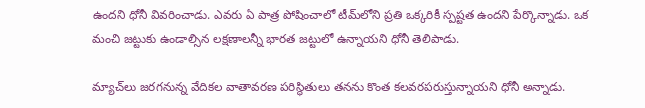ఉందని ధోనీ వివరించాడు. ఎవరు ఏ పాత్ర పోషించాలో టీమ్‌లోని ప్రతి ఒక్కరికీ స్పష్టత ఉందని పేర్కొన్నాడు. ఒక మంచి జట్టుకు ఉండాల్సిన లక్షణాలన్నీ భారత జట్టులో ఉన్నాయని ధోనీ తెలిపాడు.

మ్యాచ్‌లు జరగనున్న వేదికల వాతావరణ పరిస్థితులు తనను కొంత కలవరపరుస్తున్నాయని ధోనీ అన్నాడు.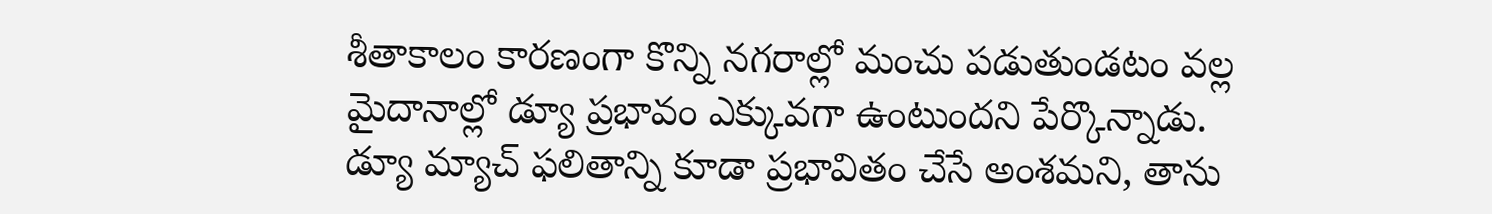శీతాకాలం కారణంగా కొన్ని నగరాల్లో మంచు పడుతుండటం వల్ల మైదానాల్లో డ్యూ ప్రభావం ఎక్కువగా ఉంటుందని పేర్కొన్నాడు. డ్యూ మ్యాచ్ ఫలితాన్ని కూడా ప్రభావితం చేసే అంశమని, తాను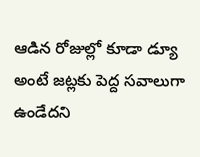ఆడిన రోజుల్లో కూడా డ్యూ అంటే జట్లకు పెద్ద సవాలుగా ఉండేదని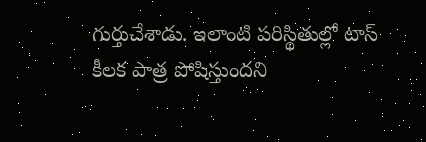గుర్తుచేశాడు. ఇలాంటి పరిస్థితుల్లో టాస్ కీలక పాత్ర పోషిస్తుందని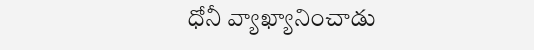ధోనీ వ్యాఖ్యానించాడు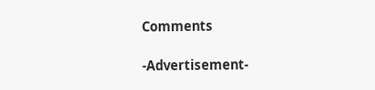Comments

-Advertisement-